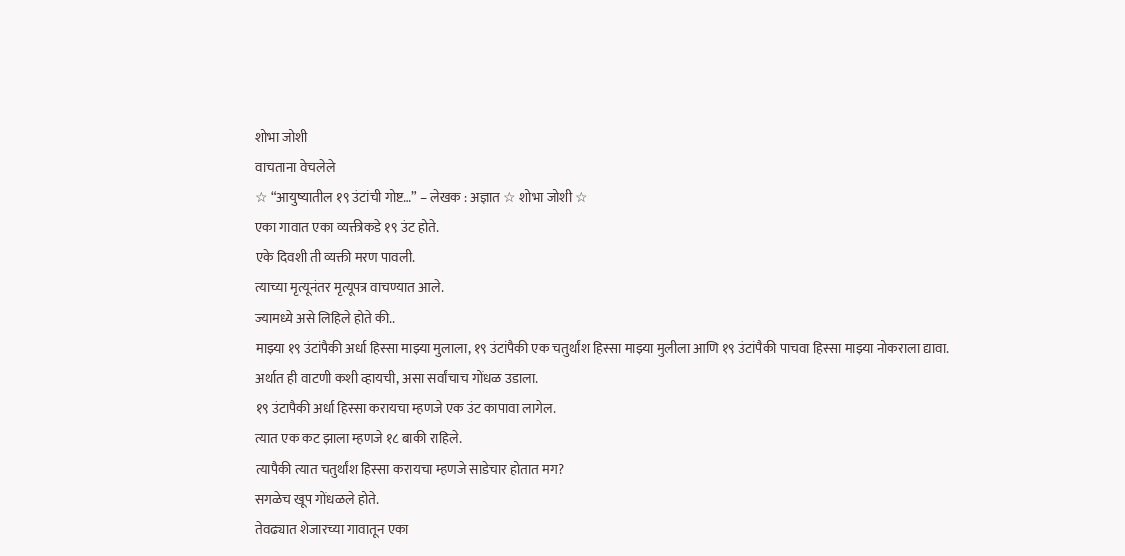शोभा जोशी
वाचताना वेचलेले
☆ “आयुष्यातील १९ उंटांची गोष्ट…” – लेखक : अज्ञात ☆ शोभा जोशी ☆
एका गावात एका व्यक्तीकडे १९ उंट होते.
एके दिवशी ती व्यक्ती मरण पावली.
त्याच्या मृत्यूनंतर मृत्यूपत्र वाचण्यात आले.
ज्यामध्ये असे लिहिले होते की..
माझ्या १९ उंटांपैकी अर्धा हिस्सा माझ्या मुलाला, १९ उंटांपैकी एक चतुर्थांश हिस्सा माझ्या मुलीला आणि १९ उंटांपैकी पाचवा हिस्सा माझ्या नोकराला द्यावा.
अर्थात ही वाटणी कशी व्हायची, असा सर्वांचाच गोंधळ उडाला.
१९ उंटापैकी अर्धा हिस्सा करायचा म्हणजे एक उंट कापावा लागेल.
त्यात एक कट झाला म्हणजे १८ बाकी राहिले.
त्यापैकी त्यात चतुर्थांश हिस्सा करायचा म्हणजे साडेचार होतात मग?
सगळेच खूप गोंधळले होते.
तेवढ्यात शेजारच्या गावातून एका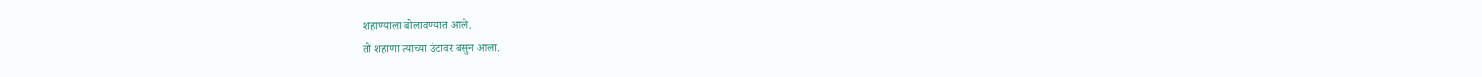शहाण्याला बोलावण्यात आले.
तो शहाणा त्याच्या उंटावर बसुन आला.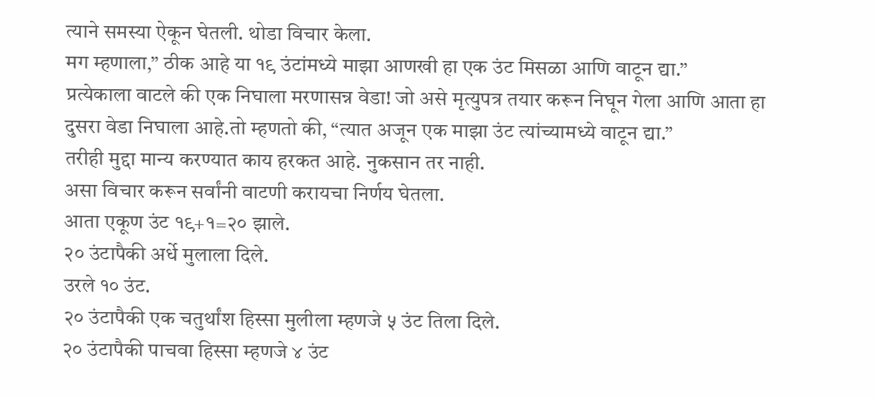त्याने समस्या ऐकून घेतली. थोडा विचार केला.
मग म्हणाला,” ठीक आहे या १९ उंटांमध्ये माझा आणखी हा एक उंट मिसळा आणि वाटून द्या.”
प्रत्येकाला वाटले की एक निघाला मरणासन्न वेडा! जो असे मृत्युपत्र तयार करून निघून गेला आणि आता हा दुसरा वेडा निघाला आहे.तो म्हणतो की, “त्यात अजून एक माझा उंट त्यांच्यामध्ये वाटून द्या.”
तरीही मुद्दा मान्य करण्यात काय हरकत आहे. नुकसान तर नाही.
असा विचार करून सर्वांनी वाटणी करायचा निर्णय घेतला.
आता एकूण उंट १९+१=२० झाले.
२० उंटापैकी अर्धे मुलाला दिले.
उरले १० उंट.
२० उंटापैकी एक चतुर्थांश हिस्सा मुलीला म्हणजे ५ उंट तिला दिले.
२० उंटापैकी पाचवा हिस्सा म्हणजे ४ उंट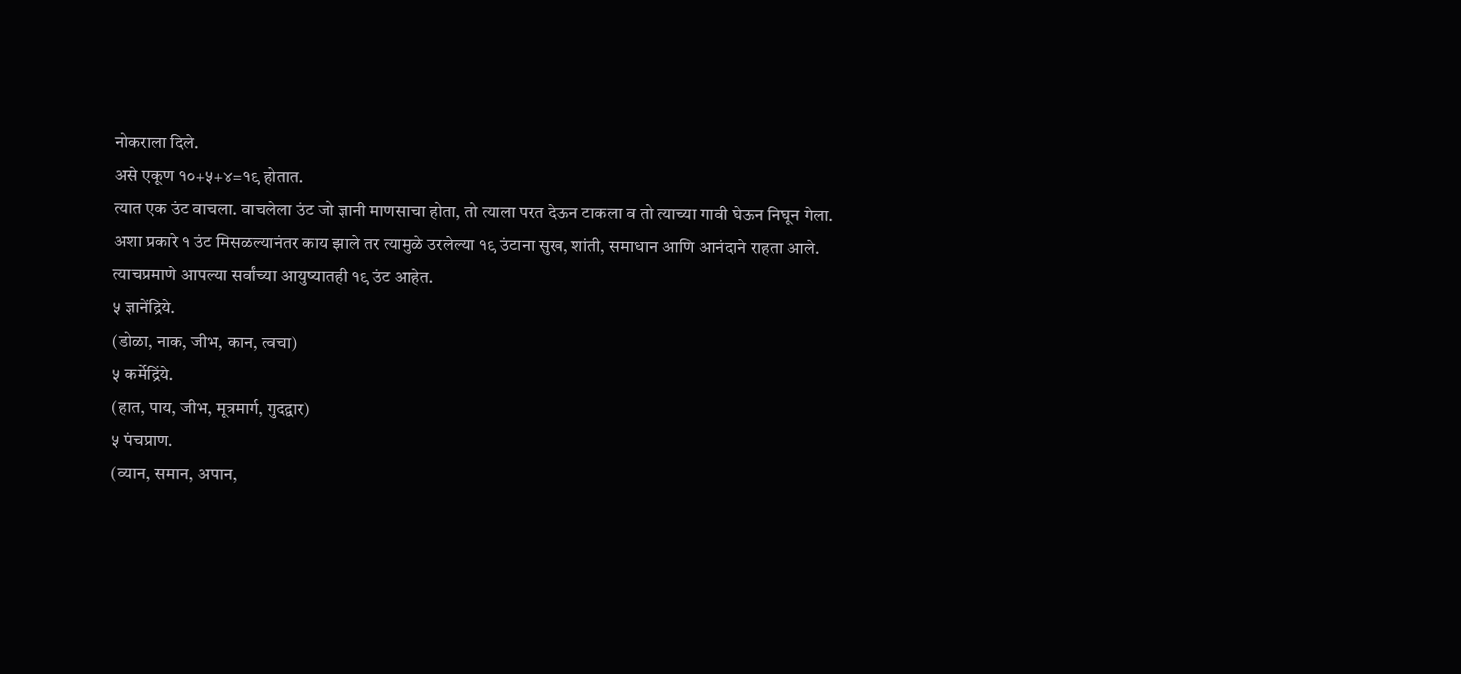नोकराला दिले.
असे एकूण १०+५+४=१९ होतात.
त्यात एक उंट वाचला. वाचलेला उंट जो ज्ञानी माणसाचा होता, तो त्याला परत देऊन टाकला व तो त्याच्या गावी घेऊन निघून गेला.
अशा प्रकारे १ उंट मिसळल्यानंतर काय झाले तर त्यामुळे उरलेल्या १९ उंटाना सुख, शांती, समाधान आणि आनंदाने राहता आले.
त्याचप्रमाणे आपल्या सर्वांच्या आयुष्यातही १९ उंट आहेत.
५ ज्ञानेंद्रिये.
(डोळा, नाक, जीभ, कान, त्वचा)
५ कर्मेद्रिंये.
(हात, पाय, जीभ, मूत्रमार्ग, गुदद्वार)
५ पंचप्राण.
(व्यान, समान, अपान,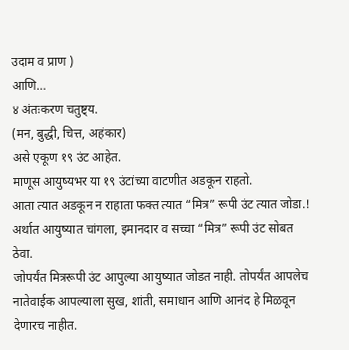उदाम व प्राण )
आणि…
४ अंतःकरण चतुष्ट्य.
(मन, बुद्धी, चित्त, अहंकार)
असे एकूण १९ उंट आहेत.
माणूस आयुष्यभर या १९ उंटांच्या वाटणीत अडकून राहतो.
आता त्यात अडकून न राहाता फक्त त्यात “मित्र” रूपी उंट त्यात जोडा.! अर्थात आयुष्यात चांगला, इमानदार व सच्चा “मित्र” रूपी उंट सोबत ठेवा.
जोपर्यंत मित्ररूपी उंट आपुल्या आयुष्यात जोडत नाही. तोपर्यंत आपलेच नातेवाईक आपल्याला सुख, शांती, समाधान आणि आनंद हे मिळवून देणारच नाहीत.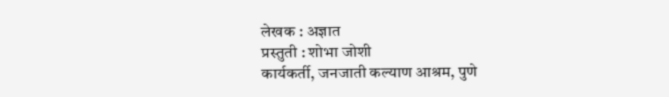लेखक : अज्ञात
प्रस्तुती : शोभा जोशी
कार्यकर्ती, जनजाती कल्याण आश्रम, पुणे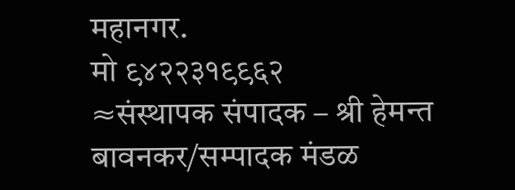महानगर.
मो ९४२२३१९९६२
≈संस्थापक संपादक – श्री हेमन्त बावनकर/सम्पादक मंडळ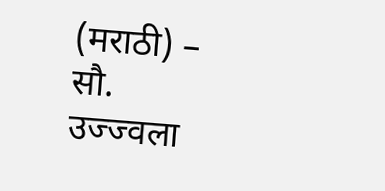(मराठी) – सौ. उज्ज्वला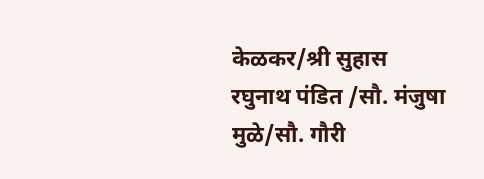केळकर/श्री सुहास रघुनाथ पंडित /सौ. मंजुषा मुळे/सौ. गौरी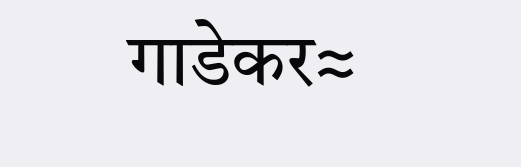गाडेकर≈